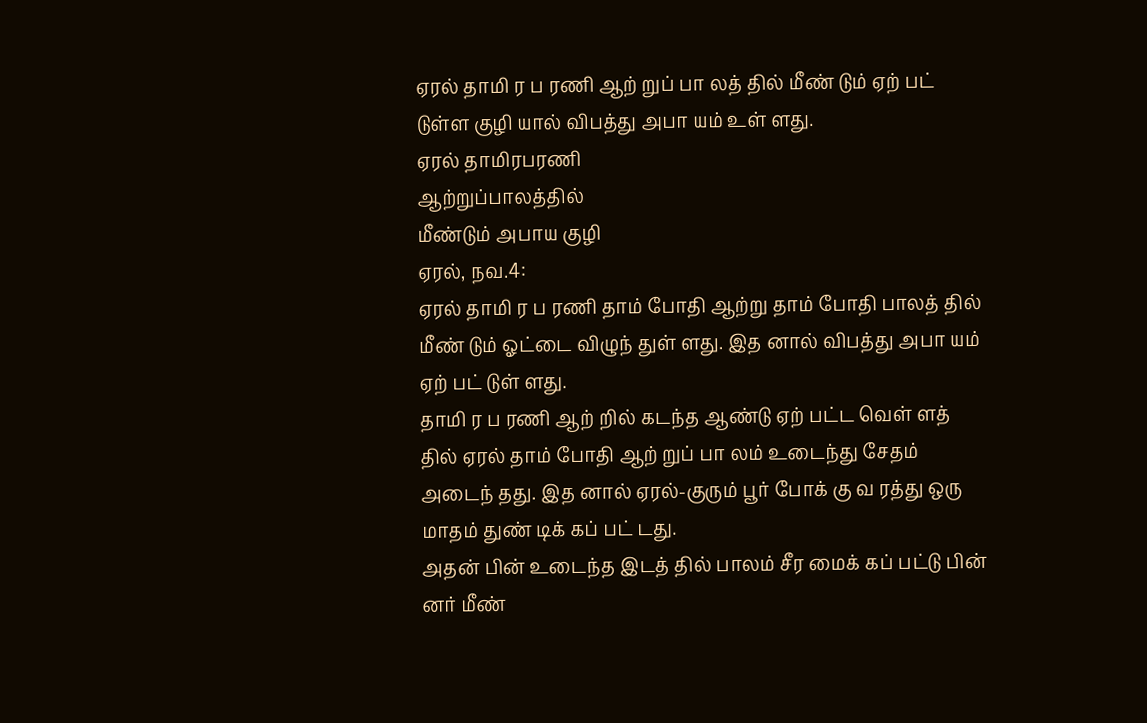ஏரல் தாமி ர ப ரணி ஆற் றுப் பா லத் தில் மீண் டும் ஏற் பட் டுள்ள குழி யால் விபத்து அபா யம் உள் ளது.
ஏரல் தாமிரபரணி
ஆற்றுப்பாலத்தில்
மீண்டும் அபாய குழி
ஏரல், நவ.4:
ஏரல் தாமி ர ப ரணி தாம் போதி ஆற்று தாம் போதி பாலத் தில் மீண் டும் ஓட்டை விழுந் துள் ளது. இத னால் விபத்து அபா யம் ஏற் பட் டுள் ளது.
தாமி ர ப ரணி ஆற் றில் கடந்த ஆண்டு ஏற் பட்ட வெள் ளத் தில் ஏரல் தாம் போதி ஆற் றுப் பா லம் உடைந்து சேதம் அடைந் தது. இத னால் ஏரல்-குரும் பூர் போக் கு வ ரத்து ஒரு மாதம் துண் டிக் கப் பட் டது.
அதன் பின் உடைந்த இடத் தில் பாலம் சீர மைக் கப் பட்டு பின் னர் மீண்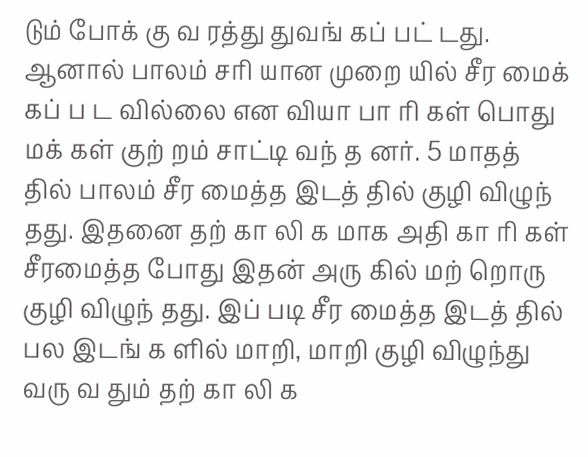டும் போக் கு வ ரத்து துவங் கப் பட் டது.
ஆனால் பாலம் சரி யான முறை யில் சீர மைக் கப் ப ட வில்லை என வியா பா ரி கள் பொது மக் கள் குற் றம் சாட்டி வந் த னர். 5 மாதத் தில் பாலம் சீர மைத்த இடத் தில் குழி விழுந் தது. இதனை தற் கா லி க மாக அதி கா ரி கள் சீரமைத்த போது இதன் அரு கில் மற் றொரு குழி விழுந் தது. இப் படி சீர மைத்த இடத் தில் பல இடங் க ளில் மாறி, மாறி குழி விழுந்து வரு வ தும் தற் கா லி க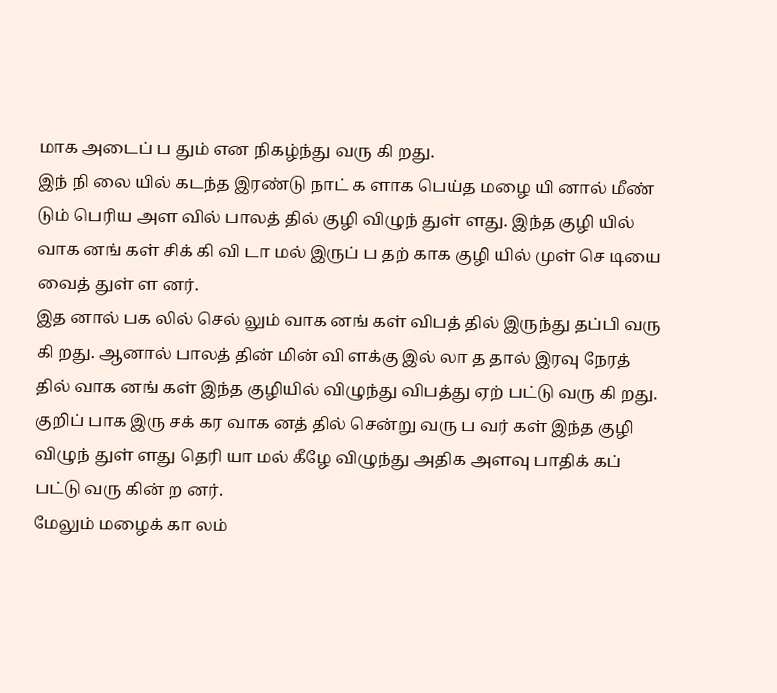மாக அடைப் ப தும் என நிகழ்ந்து வரு கி றது.
இந் நி லை யில் கடந்த இரண்டு நாட் க ளாக பெய்த மழை யி னால் மீண் டும் பெரிய அள வில் பாலத் தில் குழி விழுந் துள் ளது. இந்த குழி யில் வாக னங் கள் சிக் கி வி டா மல் இருப் ப தற் காக குழி யில் முள் செ டியை வைத் துள் ள னர்.
இத னால் பக லில் செல் லும் வாக னங் கள் விபத் தில் இருந்து தப்பி வரு கி றது. ஆனால் பாலத் தின் மின் வி ளக்கு இல் லா த தால் இரவு நேரத் தில் வாக னங் கள் இந்த குழியில் விழுந்து விபத்து ஏற் பட்டு வரு கி றது.
குறிப் பாக இரு சக் கர வாக னத் தில் சென்று வரு ப வர் கள் இந்த குழி விழுந் துள் ளது தெரி யா மல் கீழே விழுந்து அதிக அளவு பாதிக் கப் பட்டு வரு கின் ற னர்.
மேலும் மழைக் கா லம்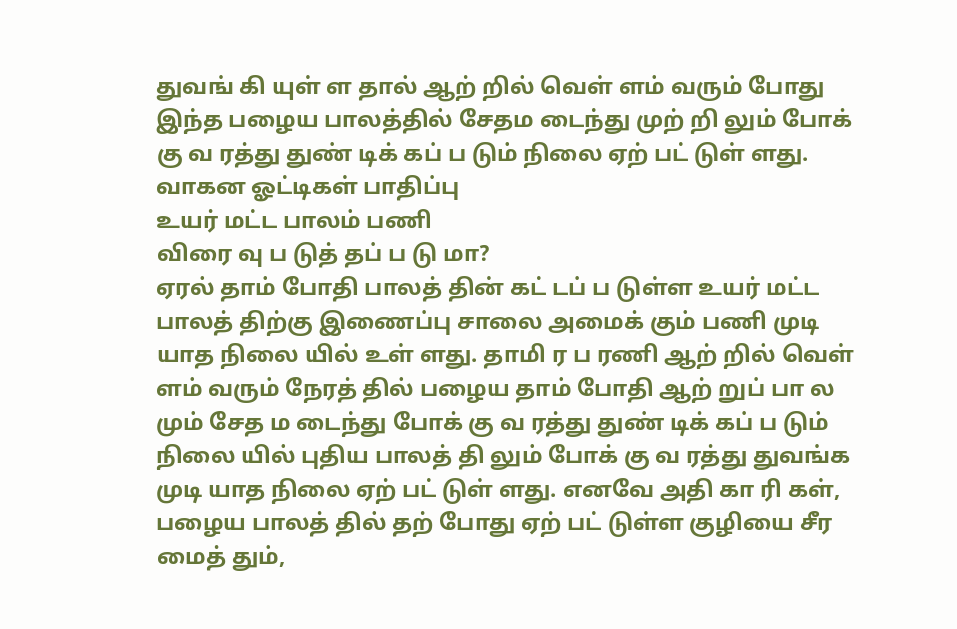துவங் கி யுள் ள தால் ஆற் றில் வெள் ளம் வரும் போது இந்த பழைய பாலத்தில் சேதம டைந்து முற் றி லும் போக் கு வ ரத்து துண் டிக் கப் ப டும் நிலை ஏற் பட் டுள் ளது.
வாகன ஓட்டிகள் பாதிப்பு
உயர் மட்ட பாலம் பணி
விரை வு ப டுத் தப் ப டு மா?
ஏரல் தாம் போதி பாலத் தின் கட் டப் ப டுள்ள உயர் மட்ட பாலத் திற்கு இணைப்பு சாலை அமைக் கும் பணி முடி யாத நிலை யில் உள் ளது. தாமி ர ப ரணி ஆற் றில் வெள் ளம் வரும் நேரத் தில் பழைய தாம் போதி ஆற் றுப் பா ல மும் சேத ம டைந்து போக் கு வ ரத்து துண் டிக் கப் ப டும் நிலை யில் புதிய பாலத் தி லும் போக் கு வ ரத்து துவங்க முடி யாத நிலை ஏற் பட் டுள் ளது. எனவே அதி கா ரி கள், பழைய பாலத் தில் தற் போது ஏற் பட் டுள்ள குழியை சீர மைத் தும்,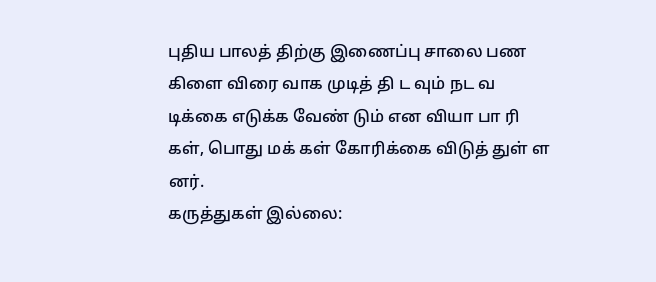புதிய பாலத் திற்கு இணைப்பு சாலை பண கிளை விரை வாக முடித் தி ட வும் நட வ டிக்கை எடுக்க வேண் டும் என வியா பா ரி கள், பொது மக் கள் கோரிக்கை விடுத் துள் ள னர்.
கருத்துகள் இல்லை: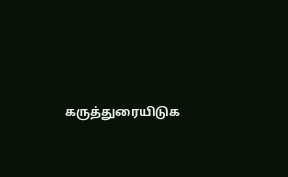கருத்துரையிடுக